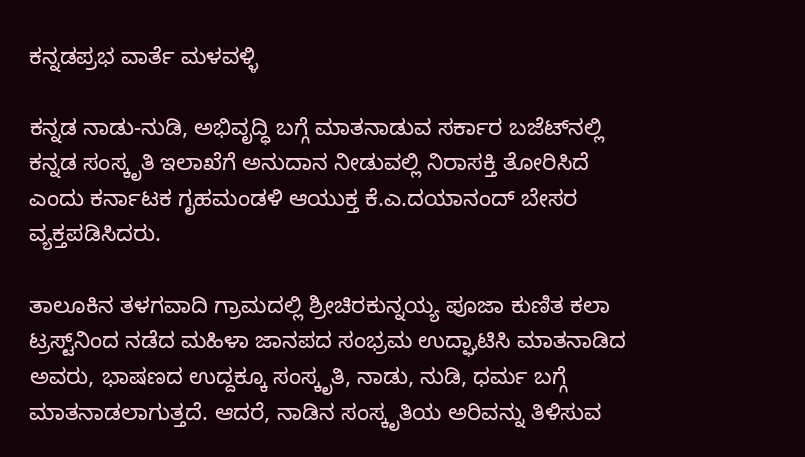ಕನ್ನಡಪ್ರಭ ವಾರ್ತೆ ಮಳವಳ್ಳಿ

ಕನ್ನಡ ನಾಡು-ನುಡಿ, ಅಭಿವೃದ್ಧಿ ಬಗ್ಗೆ ಮಾತನಾಡುವ ಸರ್ಕಾರ ಬಜೆಟ್‌ನಲ್ಲಿ ಕನ್ನಡ ಸಂಸ್ಕೃತಿ ಇಲಾಖೆಗೆ ಅನುದಾನ ನೀಡುವಲ್ಲಿ ನಿರಾಸಕ್ತಿ ತೋರಿಸಿದೆ ಎಂದು ಕರ್ನಾಟಕ ಗೃಹಮಂಡಳಿ ಆಯುಕ್ತ ಕೆ.ಎ.ದಯಾನಂದ್ ಬೇಸರ ವ್ಯಕ್ತಪಡಿಸಿದರು.

ತಾಲೂಕಿನ ತಳಗವಾದಿ ಗ್ರಾಮದಲ್ಲಿ ಶ್ರೀಚಿರಕುನ್ನಯ್ಯ ಪೂಜಾ ಕುಣಿತ ಕಲಾ ಟ್ರಸ್ಟ್‌ನಿಂದ ನಡೆದ ಮಹಿಳಾ ಜಾನಪದ ಸಂಭ್ರಮ ಉದ್ಘಾಟಿಸಿ ಮಾತನಾಡಿದ ಅವರು, ಭಾಷಣದ ಉದ್ದಕ್ಕೂ ಸಂಸ್ಕೃತಿ, ನಾಡು, ನುಡಿ, ಧರ್ಮ ಬಗ್ಗೆ ಮಾತನಾಡಲಾಗುತ್ತದೆ. ಆದರೆ, ನಾಡಿನ ಸಂಸ್ಕೃತಿಯ ಅರಿವನ್ನು ತಿಳಿಸುವ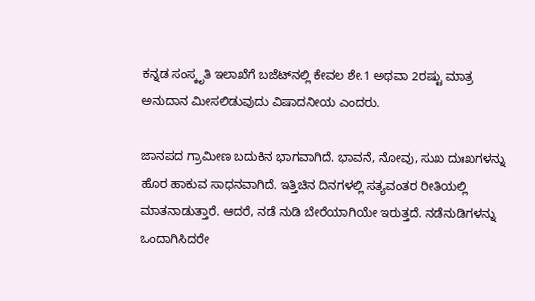ಕನ್ನಡ ಸಂಸ್ಕೃತಿ ಇಲಾಖೆಗೆ ಬಜೆಟ್‌ನಲ್ಲಿ ಕೇವಲ ಶೇ.1 ಅಥವಾ 2ರಷ್ಟು ಮಾತ್ರ ಅನುದಾನ ಮೀಸಲಿಡುವುದು ವಿಷಾದನೀಯ ಎಂದರು.

ಜಾನಪದ ಗ್ರಾಮೀಣ ಬದುಕಿನ ಭಾಗವಾಗಿದೆ. ಭಾವನೆ, ನೋವು, ಸುಖ ದುಃಖಗಳನ್ನು ಹೊರ ಹಾಕುವ ಸಾಧನವಾಗಿದೆ. ಇತ್ತಿಚಿನ ದಿನಗಳಲ್ಲಿ ಸತ್ಯವಂತರ ರೀತಿಯಲ್ಲಿ ಮಾತನಾಡುತ್ತಾರೆ. ಆದರೆ, ನಡೆ ನುಡಿ ಬೇರೆಯಾಗಿಯೇ ಇರುತ್ತದೆ. ನಡೆನುಡಿಗಳನ್ನು ಒಂದಾಗಿಸಿದರೇ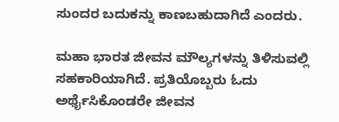ಸುಂದರ ಬದುಕನ್ನು ಕಾಣಬಹುದಾಗಿದೆ ಎಂದರು.

ಮಹಾ ಭಾರತ ಜೀವನ ಮೌಲ್ಯಗಳನ್ನು ತಿಳಿಸುವಲ್ಲಿ ಸಹಕಾರಿಯಾಗಿದೆ. ಪ್ರತಿಯೊಬ್ಬರು ಓದು ಅರ್ಥೈಸಿಕೊಂಡರೇ ಜೀವನ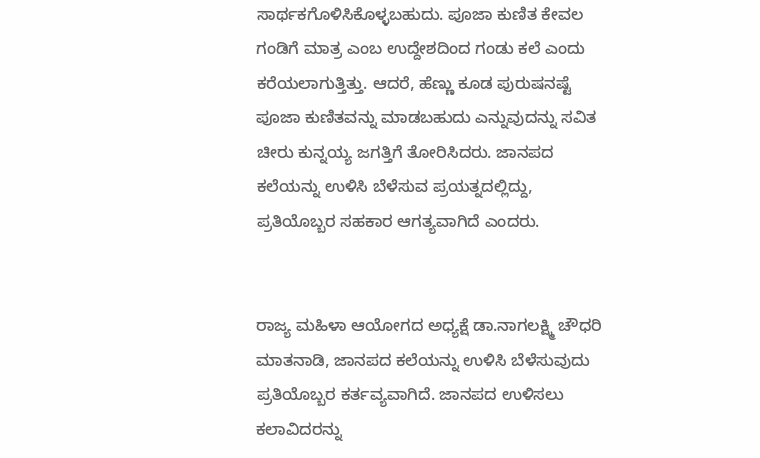ಸಾರ್ಥಕಗೊಳಿಸಿಕೊಳ್ಳಬಹುದು. ಪೂಜಾ ಕುಣಿತ ಕೇವಲ ಗಂಡಿಗೆ ಮಾತ್ರ ಎಂಬ ಉದ್ದೇಶದಿಂದ ಗಂಡು ಕಲೆ ಎಂದು ಕರೆಯಲಾಗುತ್ತಿತ್ತು. ಆದರೆ, ಹೆಣ್ಣು ಕೂಡ ಪುರುಷನಷ್ಟೆ ಪೂಜಾ ಕುಣಿತವನ್ನು ಮಾಡಬಹುದು ಎನ್ನುವುದನ್ನು ಸವಿತ ಚೀರು ಕುನ್ನಯ್ಯ ಜಗತ್ತಿಗೆ ತೋರಿಸಿದರು. ಜಾನಪದ ಕಲೆಯನ್ನು ಉಳಿಸಿ ಬೆಳೆಸುವ ಪ್ರಯತ್ನದಲ್ಲಿದ್ದು, ಪ್ರತಿಯೊಬ್ಬರ ಸಹಕಾರ ಆಗತ್ಯವಾಗಿದೆ ಎಂದರು.


ರಾಜ್ಯ ಮಹಿಳಾ ಆಯೋಗದ ಅಧ್ಯಕ್ಷೆ ಡಾ.ನಾಗಲಕ್ಷ್ಮಿ ಚೌಧರಿ ಮಾತನಾಡಿ, ಜಾನಪದ ಕಲೆಯನ್ನು ಉಳಿಸಿ ಬೆಳೆಸುವುದು ಪ್ರತಿಯೊಬ್ಬರ ಕರ್ತವ್ಯವಾಗಿದೆ. ಜಾನಪದ ಉಳಿಸಲು ಕಲಾವಿದರನ್ನು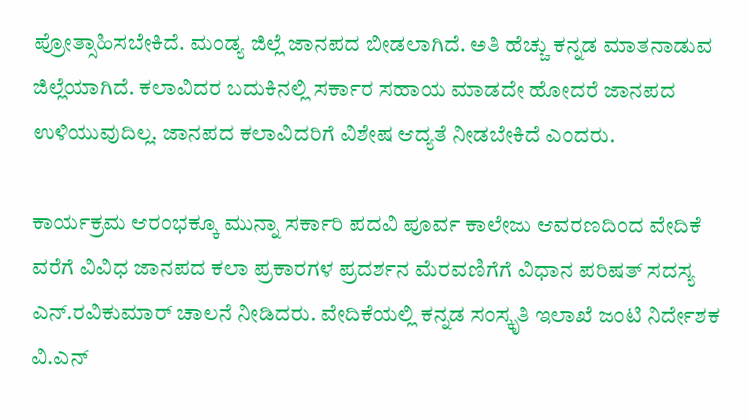ಪ್ರೋತ್ಸಾಹಿಸಬೇಕಿದೆ. ಮಂಡ್ಯ ಜಿಲ್ಲೆ ಜಾನಪದ ಬೀಡಲಾಗಿದೆ. ಅತಿ ಹೆಚ್ಚು ಕನ್ನಡ ಮಾತನಾಡುವ ಜಿಲ್ಲೆಯಾಗಿದೆ. ಕಲಾವಿದರ ಬದುಕಿನಲ್ಲಿ ಸರ್ಕಾರ ಸಹಾಯ ಮಾಡದೇ ಹೋದರೆ ಜಾನಪದ ಉಳಿಯುವುದಿಲ್ಲ. ಜಾನಪದ ಕಲಾವಿದರಿಗೆ ವಿಶೇಷ ಆದ್ಯತೆ ನೀಡಬೇಕಿದೆ ಎಂದರು.

ಕಾರ್ಯಕ್ರಮ ಆರಂಭಕ್ಕೂ ಮುನ್ನಾ ಸರ್ಕಾರಿ ಪದವಿ ಪೂರ್ವ ಕಾಲೇಜು ಆವರಣದಿಂದ ವೇದಿಕೆ ವರೆಗೆ ವಿವಿಧ ಜಾನಪದ ಕಲಾ ಪ್ರಕಾರಗಳ ಪ್ರದರ್ಶನ ಮೆರವಣಿಗೆಗೆ ವಿಧಾನ ಪರಿಷತ್ ಸದಸ್ಯ ಎನ್.ರವಿಕುಮಾರ್ ಚಾಲನೆ ನೀಡಿದರು. ವೇದಿಕೆಯಲ್ಲಿ ಕನ್ನಡ ಸಂಸ್ಕೃತಿ ಇಲಾಖೆ ಜಂಟಿ ನಿರ್ದೇಶಕ ವಿ.ಎನ್‌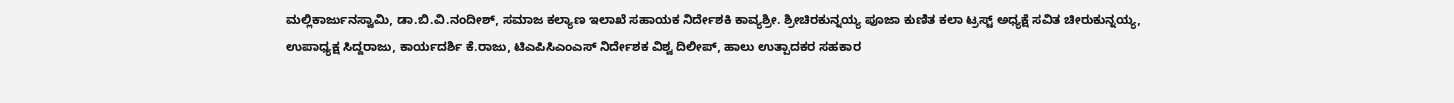ಮಲ್ಲಿಕಾರ್ಜುನಸ್ವಾಮಿ, ಡಾ.ಬಿ.ವಿ.ನಂದೀಶ್, ಸಮಾಜ ಕಲ್ಯಾಣ ಇಲಾಖೆ ಸಹಾಯಕ ನಿರ್ದೇಶಕಿ ಕಾವ್ಯಶ್ರೀ. ಶ್ರೀಚಿರಕುನ್ನಯ್ಯ ಪೂಜಾ ಕುಣಿತ ಕಲಾ ಟ್ರಸ್ಟ್ ಅಧ್ಯಕ್ಷೆ ಸವಿತ ಚೀರುಕುನ್ನಯ್ಯ, ಉಪಾಧ್ಯಕ್ಷ ಸಿದ್ದರಾಜು, ಕಾರ್ಯದರ್ಶಿ ಕೆ.ರಾಜು, ಟಿಎಪಿಸಿಎಂಎಸ್ ನಿರ್ದೇಶಕ ವಿಶ್ವ ದಿಲೀಪ್, ಹಾಲು ಉತ್ಪಾದಕರ ಸಹಕಾರ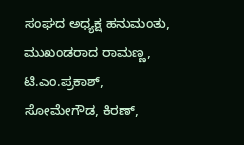ಸಂಘದ ಅಧ್ಯಕ್ಷ ಹನುಮಂತು, ಮುಖಂಡರಾದ ರಾಮಣ್ಣ, ಟಿ.ಎಂ.ಪ್ರಕಾಶ್, ಸೋಮೇಗೌಡ, ಕಿರಣ್,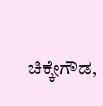ಚಿಕ್ಕೇಗೌಡ,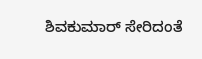ಶಿವಕುಮಾರ್ ಸೇರಿದಂತೆ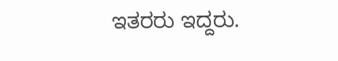ಇತರರು ಇದ್ದರು.